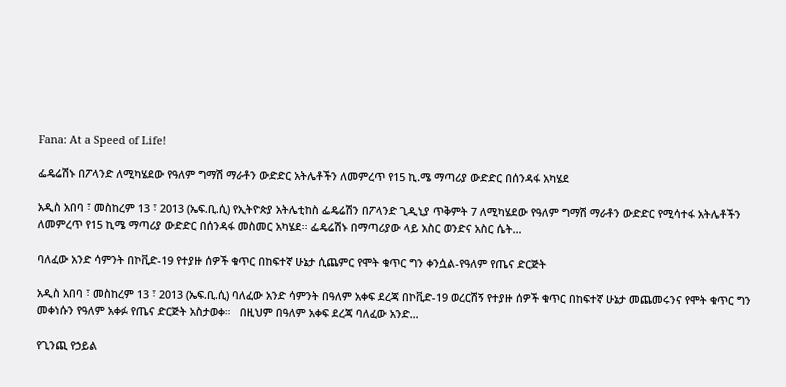Fana: At a Speed of Life!

ፌዴሬሽኑ በፖላንድ ለሚካሄደው የዓለም ግማሽ ማራቶን ውድድር አትሌቶችን ለመምረጥ የ15 ኪ.ሜ ማጣሪያ ውድድር በሰንዳፋ አካሄደ

አዲስ አበባ ፣ መስከረም 13 ፣ 2013 (ኤፍ.ቢ.ሲ) የኢትዮጵያ አትሌቲከስ ፌዴሬሽን በፖላንድ ጊዲኒያ ጥቅምት 7 ለሚካሄደው የዓለም ግማሽ ማራቶን ውድድር የሚሳተፋ አትሌቶችን ለመምረጥ የ15 ኪሜ ማጣሪያ ውድድር በሰንዳፋ መስመር አካሄደ፡፡ ፌዴሬሽኑ በማጣሪያው ላይ አስር ወንድና አስር ሴት…

ባለፈው አንድ ሳምንት በኮቪድ-19 የተያዙ ሰዎች ቁጥር በከፍተኛ ሁኔታ ሲጨምር የሞት ቁጥር ግን ቀንሷል-የዓለም የጤና ድርጅት

አዲስ አበባ ፣ መስከረም 13 ፣ 2013 (ኤፍ.ቢ.ሲ) ባለፈው አንድ ሳምንት በዓለም አቀፍ ደረጃ በኮቪድ-19 ወረርሽኝ የተያዙ ሰዎች ቁጥር በከፍተኛ ሁኔታ መጨመሩንና የሞት ቁጥር ግን መቀነሱን የዓለም አቀፉ የጤና ድርጅት አስታወቀ።   በዚህም በዓለም አቀፍ ደረጃ ባለፈው አንድ…

የጊንጪ የኃይል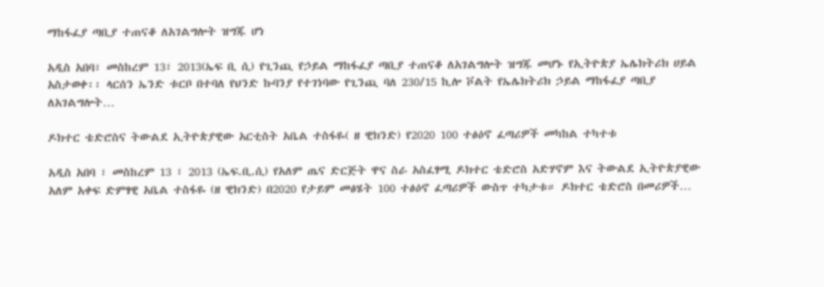ማከፋፈያ ጣቢያ ተጠናቆ ለአገልግሎት ዝግጁ ሆነ

አዲስ አበባ፣ መስከረም 13፣ 2013(ኤፍ ቢ ሲ) የጊንጪ የኃይል ማከፋፈያ ጣቢያ ተጠናቆ ለአገልግሎት ዝግጁ መሆኑ የኢትዮጵያ ኤሌክትሪክ ሀይል አስታወቀ፡፡ ላርሰን ኤንድ ቱርቦ በተባለ የህንድ ኩባንያ የተገነባው የጊንጪ ባለ 230/15 ኪሎ ቮልት የኤሌክትሪክ ኃይል ማከፋፈያ ጣቢያ ለአገልግሎት…

ዶክተር ቴድሮስና ትውልደ ኢትዮጵያዊው አርቲስት አቤል ተስፋዬ( ዘ ዊክንድ) የ2020 100 ተፅዕኖ ፈጣሪዎች መካከል ተካተቱ

አዲስ አበባ ፣ መስከረም 13 ፣ 2013 (ኤፍ.ቢ.ሲ) የአለም ጤና ድርጅት ዋና ስራ አስፈፃሚ ዶክተር ቴድሮስ አድሃኖም እና ትውልደ ኢትዮጵያዊው አለም አቀፍ ድምፃዊ አቤል ተስፋዬ (ዘ ዊክንድ) በ2020 የታይም መፅሄት 100 ተፅዕኖ ፈጣሪዎች ውስጥ ተካታቱ። ዶክተር ቴድሮስ በመሪዎች…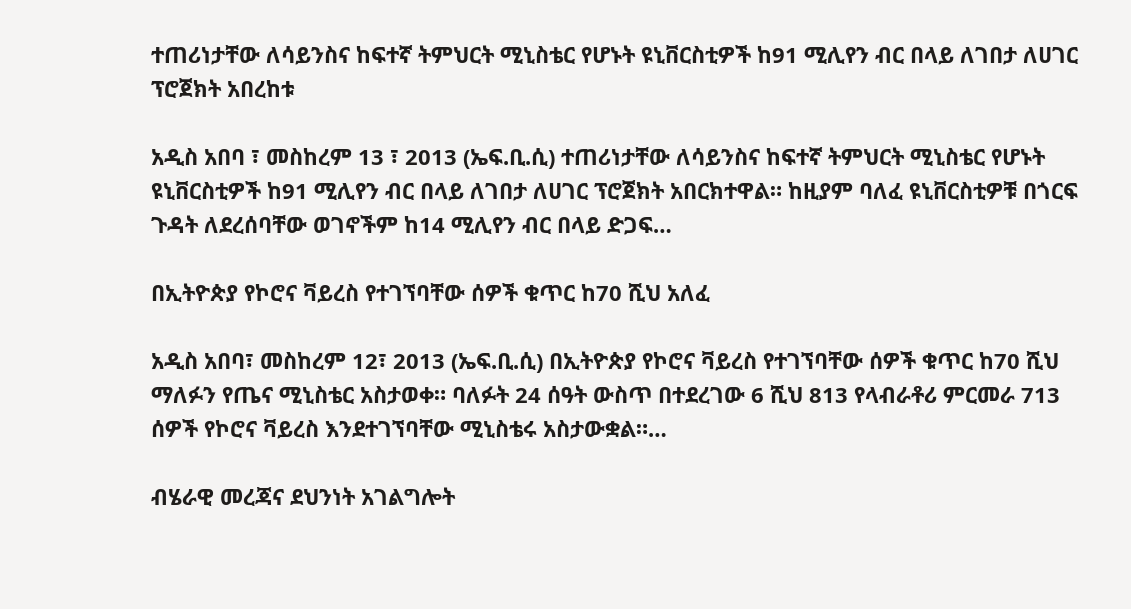ተጠሪነታቸው ለሳይንስና ከፍተኛ ትምህርት ሚኒስቴር የሆኑት ዩኒቨርስቲዎች ከ91 ሚሊየን ብር በላይ ለገበታ ለሀገር ፕሮጀክት አበረከቱ

አዲስ አበባ ፣ መስከረም 13 ፣ 2013 (ኤፍ.ቢ.ሲ) ተጠሪነታቸው ለሳይንስና ከፍተኛ ትምህርት ሚኒስቴር የሆኑት ዩኒቨርስቲዎች ከ91 ሚሊየን ብር በላይ ለገበታ ለሀገር ፕሮጀክት አበርክተዋል። ከዚያም ባለፈ ዩኒቨርስቲዎቹ በጎርፍ ጉዳት ለደረሰባቸው ወገኖችም ከ14 ሚሊየን ብር በላይ ድጋፍ…

በኢትዮጵያ የኮሮና ቫይረስ የተገኘባቸው ሰዎች ቁጥር ከ70 ሺህ አለፈ

አዲስ አበባ፣ መስከረም 12፣ 2013 (ኤፍ.ቢ.ሲ) በኢትዮጵያ የኮሮና ቫይረስ የተገኘባቸው ሰዎች ቁጥር ከ70 ሺህ ማለፉን የጤና ሚኒስቴር አስታወቀ። ባለፉት 24 ሰዓት ውስጥ በተደረገው 6 ሺህ 813 የላብራቶሪ ምርመራ 713 ሰዎች የኮሮና ቫይረስ እንደተገኘባቸው ሚኒስቴሩ አስታውቋል።…

ብሄራዊ መረጃና ደህንነት አገልግሎት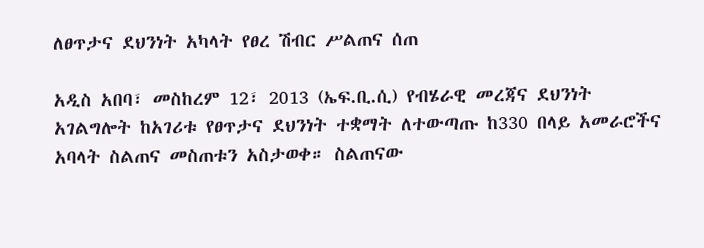ለፀጥታና ደህንነት አካላት የፀረ ሽብር ሥልጠና ሰጠ

አዲስ አበባ፣ መስከረም 12፣ 2013 (ኤፍ.ቢ.ሲ) የብሄራዊ መረጃና ደህንነት አገልግሎት ከአገሪቱ የፀጥታና ደህንነት ተቋማት ለተውጣጡ ከ330 በላይ አመራሮችና አባላት ስልጠና መስጠቱን አስታወቀ። ስልጠናው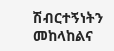ሽብርተኝነትን መከላከልና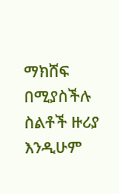ማክሸፍ በሚያስችሉ ስልቶች ዙሪያ እንዲሁም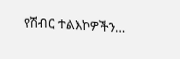የሽብር ተልእኮዎችን…